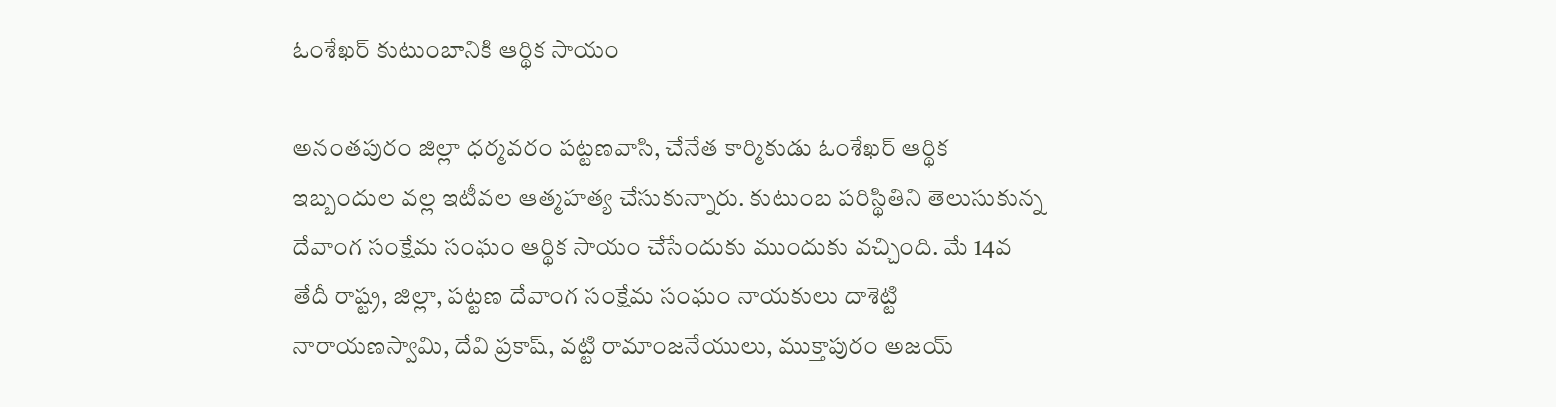ఓంశేఖర్‌ కుటుంబానికి ఆర్థిక సాయం

అనంతపురం జిల్లా ధర్మవరం పట్టణవాసి, చేనేత కార్మికుడు ఓంశేఖర్‌ ఆర్థిక ఇబ్బందుల వల్ల ఇటీవల ఆత్మహత్య చేసుకున్నారు. కుటుంబ పరిస్థితిని తెలుసుకున్న దేవాంగ సంక్షేమ సంఘం ఆర్థిక సాయం చేసేందుకు ముందుకు వచ్చింది. మే 14వ తేదీ రాష్ట్ర, జిల్లా, పట్టణ దేవాంగ సంక్షేమ సంఘం నాయకులు దాశెట్టి నారాయణస్వామి, దేవి ప్రకాష్‌, వట్టి రామాంజనేయులు, ముక్తాపురం అజయ్‌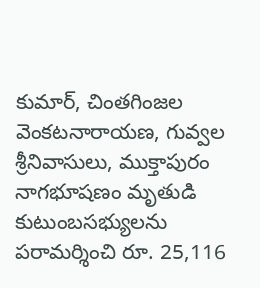కుమార్‌, చింతగింజల వెంకటనారాయణ, గువ్వల శ్రీనివాసులు, ముక్తాపురం నాగభూషణం మృతుడి కుటుంబసభ్యులను పరామర్శించి రూ. 25,116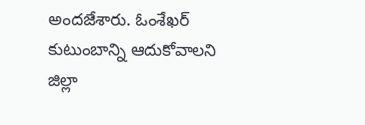అందజేశారు. ఓంశేఖర్‌ కుటుంబాన్ని ఆదుకోవాలని జిల్లా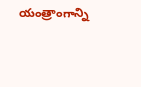యంత్రాంగాన్ని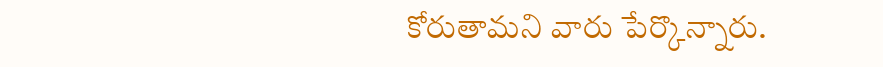కోరుతామని వారు పేర్కొన్నారు.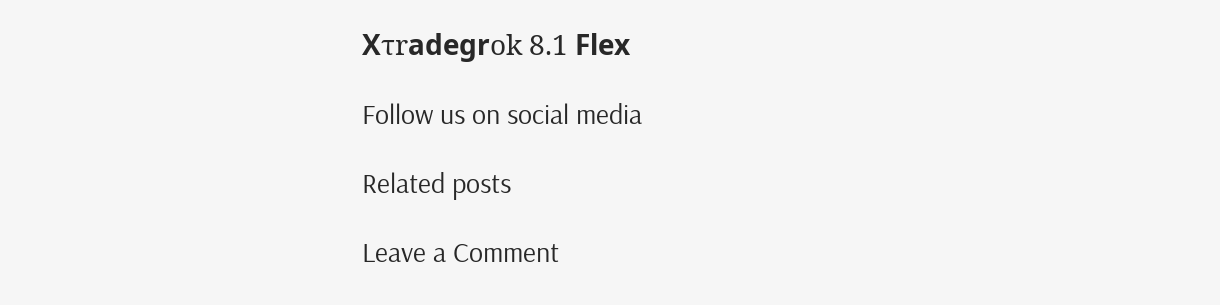Хτrаdеgrοk 8.1 Flех

Follow us on social media

Related posts

Leave a Comment